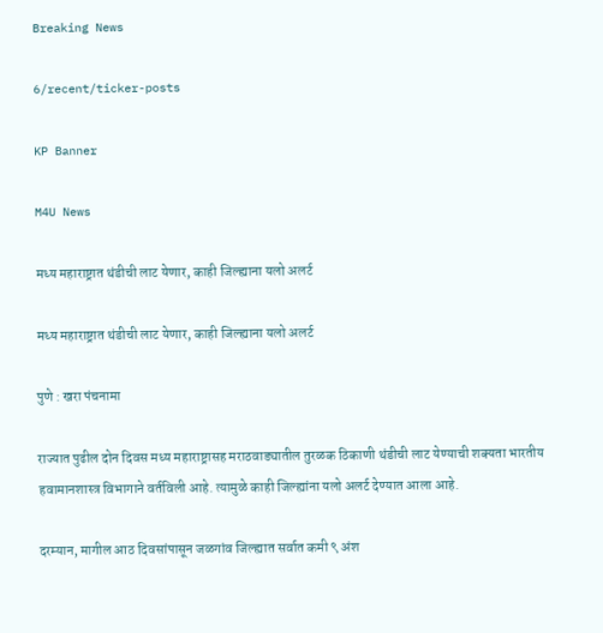Breaking News

6/recent/ticker-posts

KP Banner

M4U News

मध्य महाराष्ट्रात थंडीची लाट येणार, काही जिल्ह्याना यलो अलर्ट

मध्य महाराष्ट्रात थंडीची लाट येणार, काही जिल्ह्याना यलो अलर्ट

पुणे : खरा पंचनामा

राज्यात पुढील दोन दिवस मध्य महाराष्ट्रासह मराठवाड्यातील तुरळक ठिकाणी थंडीची लाट येण्याची शक्यता भारतीय हवामानशास्त्र विभागाने वर्तविली आहे. त्यामुळे काही जिल्ह्यांना यलो अलर्ट देण्यात आला आहे.

दरम्यान, मागील आठ दिवसांपासून जळगांव जिल्ह्यात सर्वात कमी ९ अंश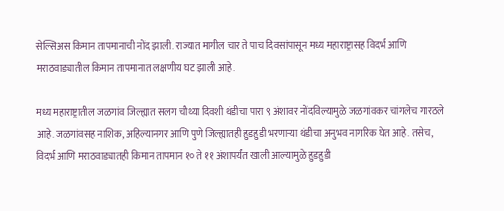सेल्सिअस किमान तापमानाची नोंद झाली. राज्यात मागील चार ते पाच दिवसांपासून मध्य महाराष्ट्रासह विदर्भ आणि मराठवाड्यातील किमान तापमानात लक्षणीय घट झाली आहे.

मध्य महाराष्ट्रातील जळगांव जिल्ह्यात सलग चौथ्या दिवशी थंडीचा पारा ९ अंशावर नोंदविल्यामुळे जळगांवकर चांगलेच गारठले आहे. जळगांवसह नाशिक, अहिल्यानगर आणि पुणे जिल्ह्यातही हुडहुडी भरणाऱ्या थंडीचा अनुभव नागरिक घेत आहे. तसेच, विदर्भ आणि मराठवाड्यातही किमान तापमान १० ते ११ अंशापर्यंत खाली आल्यामुळे हुडहुडी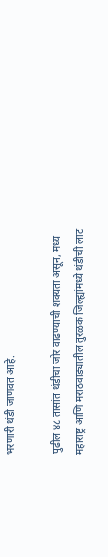भरणारी थंडी जाणवत आहे.

पुढील ४८ तासांत थंडीचा जोर वाढण्याची शक्यता असून, मध्य महाराष्ट्र आणि मराठवाड्यातील तुरळक जिल्ह्यांमध्ये थंडीची लाट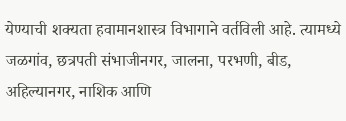येण्याची शक्यता हवामानशास्त्र विभागाने वर्तविली आहे. त्यामध्ये जळगांव, छत्रपती संभाजीनगर, जालना, परभणी, बीड, अहिल्यानगर, नाशिक आणि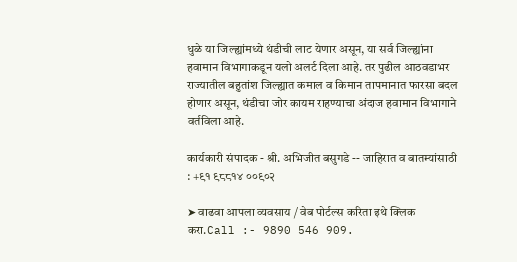धुळे या जिल्ह्यांमध्ये थंडीची लाट येणार असून, या सर्व जिल्ह्यांना हवामान विभागाकडून यलो अलर्ट दिला आहे. तर पुढील आठवडाभर राज्यातील बहुतांश जिल्ह्यात कमाल व किमान तापमानात फारसा बदल होणार असून, थंडीचा जोर कायम राहण्याचा अंदाज हवामान विभागाने वर्तविला आहे.

कार्यकारी संपादक - श्री. अभिजीत बसुगडे -- जाहिरात व बातम्यांसाठी : +९१ ९८८१४ ००९०२

➤ वाढवा आपला व्यवसाय / वेब पोर्टल्स करिता इथे क्लिक करा.Call :- 9890 546 909.